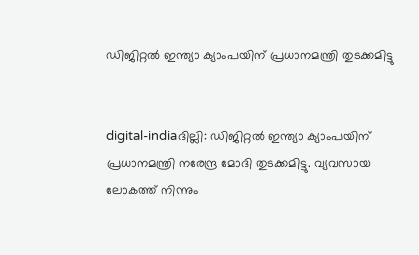ഡിജിറ്റല്‍ ഇന്ത്യാ ക്യാംപയിന് പ്രധാനമന്ത്രി തുടക്കമിട്ടു


digital-indiaദില്ലി: ഡിജിറ്റല്‍ ഇന്ത്യാ ക്യാംപയിന് പ്രധാനമന്ത്രി നരേന്ദ്ര മോദി തുടക്കമിട്ടു. വ്യവസായ ലോകത്ത് നിന്നും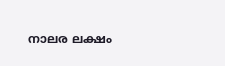നാലര ലക്ഷം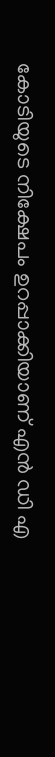കോടിയുടെ നിക്ഷേപം ഉറപ്പാക്കിയാണ് എന്‍ ഡി എ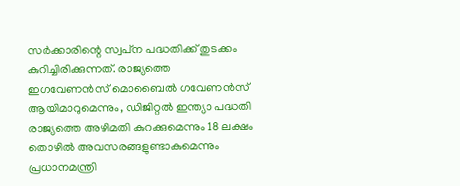സര്‍ക്കാരിന്റെ സ്വപ്‌ന പദ്ധതിക്ക് തുടക്കം കുറിച്ചിരിക്കുന്നത്. രാജ്യത്തെ ഇഗവേണന്‍സ് മൊബൈല്‍ ഗവേണന്‍സ് ആയിമാറുമെന്നും, ഡിജിറ്റല്‍ ഇന്ത്യാ പദ്ധതി രാജ്യത്തെ അഴിമതി കുറക്കുമെന്നും 18 ലക്ഷം തൊഴില്‍ അവസരങ്ങളുണ്ടാകുമെന്നും പ്രധാനമന്ത്രി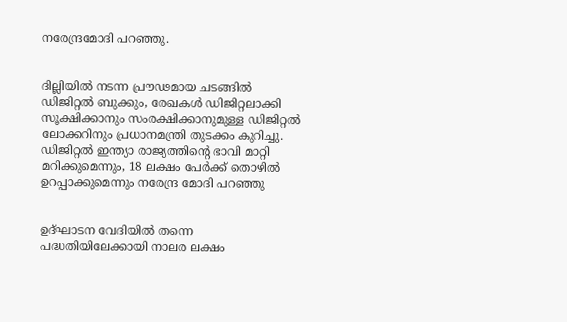നരേന്ദ്രമോദി പറഞ്ഞു.


ദില്ലിയില്‍ നടന്ന പ്രൗഢമായ ചടങ്ങില്‍ ഡിജിറ്റല്‍ ബുക്കും, രേഖകള്‍ ഡിജിറ്റലാക്കി സൂക്ഷിക്കാനും സംരക്ഷിക്കാനുമുള്ള ഡിജിറ്റല്‍ ലോക്കറിനും പ്രധാനമന്ത്രി തുടക്കം കുറിച്ചു. ഡിജിറ്റല്‍ ഇന്ത്യാ രാജ്യത്തിന്റെ ഭാവി മാറ്റി മറിക്കുമെന്നും, 18 ലക്ഷം പേര്‍ക്ക് തൊഴില്‍ ഉറപ്പാക്കുമെന്നും നരേന്ദ്ര മോദി പറഞ്ഞു


ഉദ്ഘാടന വേദിയില്‍ തന്നെ പദ്ധതിയിലേക്കായി നാലര ലക്ഷം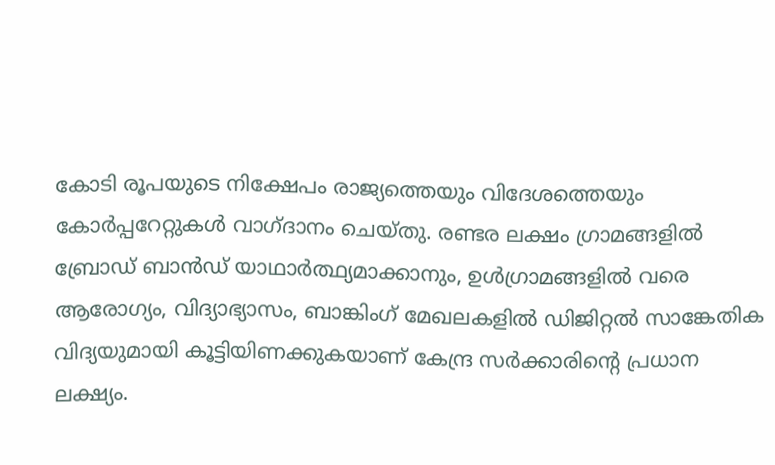കോടി രൂപയുടെ നിക്ഷേപം രാജ്യത്തെയും വിദേശത്തെയും കോര്‍പ്പറേറ്റുകള്‍ വാഗ്ദാനം ചെയ്തു. രണ്ടര ലക്ഷം ഗ്രാമങ്ങളില്‍ ബ്രോഡ് ബാന്‍ഡ് യാഥാര്‍ത്ഥ്യമാക്കാനും, ഉള്‍ഗ്രാമങ്ങളില്‍ വരെ ആരോഗ്യം, വിദ്യാഭ്യാസം, ബാങ്കിംഗ് മേഖലകളില്‍ ഡിജിറ്റല്‍ സാങ്കേതിക വിദ്യയുമായി കൂട്ടിയിണക്കുകയാണ് കേന്ദ്ര സര്‍ക്കാരിന്റെ പ്രധാന ലക്ഷ്യം.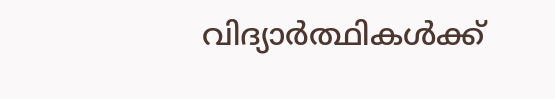വിദ്യാര്‍ത്ഥികള്‍ക്ക്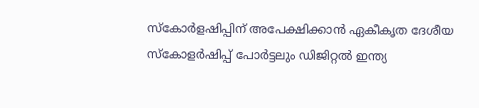സ്‌കോര്‍ളഷിപ്പിന് അപേക്ഷിക്കാന്‍ ഏകീകൃത ദേശീയ സ്‌കോളര്‍ഷിപ്പ് പോര്‍ട്ടലും ഡിജിറ്റല്‍ ഇന്ത്യ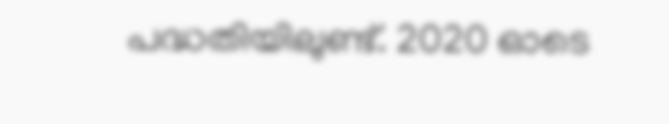പദ്ധതിയിലുണ്ട്. 2020 ഓടെ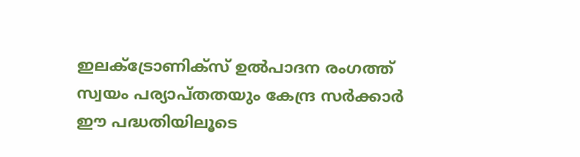ഇലക്ട്രോണിക്‌സ് ഉല്‍പാദന രംഗത്ത് സ്വയം പര്യാപ്തതയും കേന്ദ്ര സര്‍ക്കാര്‍ ഈ പദ്ധതിയിലൂടെ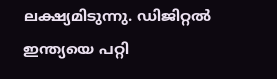ലക്ഷ്യമിടുന്നു. ഡിജിറ്റല്‍ ഇന്ത്യയെ പറ്റി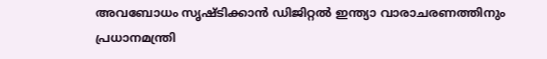അവബോധം സൃഷ്ടിക്കാന്‍ ഡിജിറ്റല്‍ ഇന്ത്യാ വാരാചരണത്തിനും പ്രധാനമന്ത്രി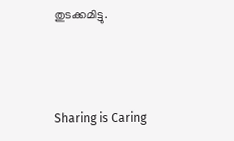തുടക്കമിട്ടു.



Sharing is Caring